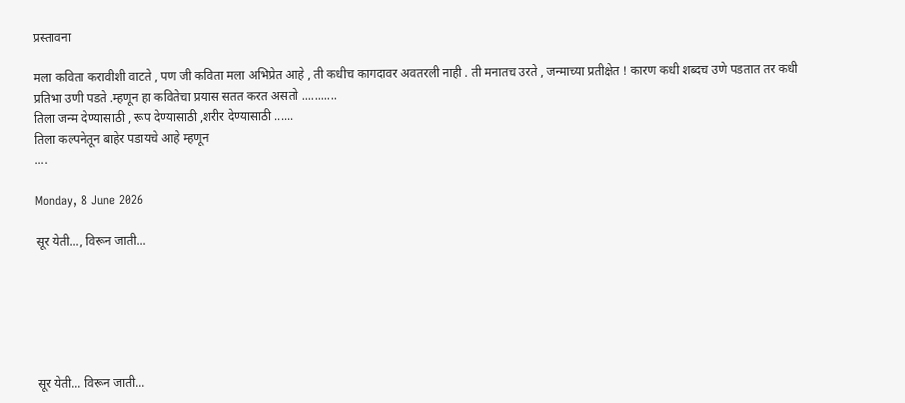प्रस्तावना

मला कविता करावीशी वाटते , पण जी कविता मला अभिप्रेत आहे , ती कधीच कागदावर अवतरली नाही . ती मनातच उरते , जन्माच्या प्रतीक्षेत ! कारण कधी शब्दच उणे पडतात तर कधी प्रतिभा उणी पडते .म्हणून हा कवितेचा प्रयास सतत करत असतो ...........
तिला जन्म देण्यासाठी , रूप देण्यासाठी ,शरीर देण्यासाठी ......
तिला कल्पनेतून बाहेर पडायचे आहे म्हणून
....

Monday, 8 June 2026

सूर येती..., विरून जाती...






सूर येती... विरून जाती...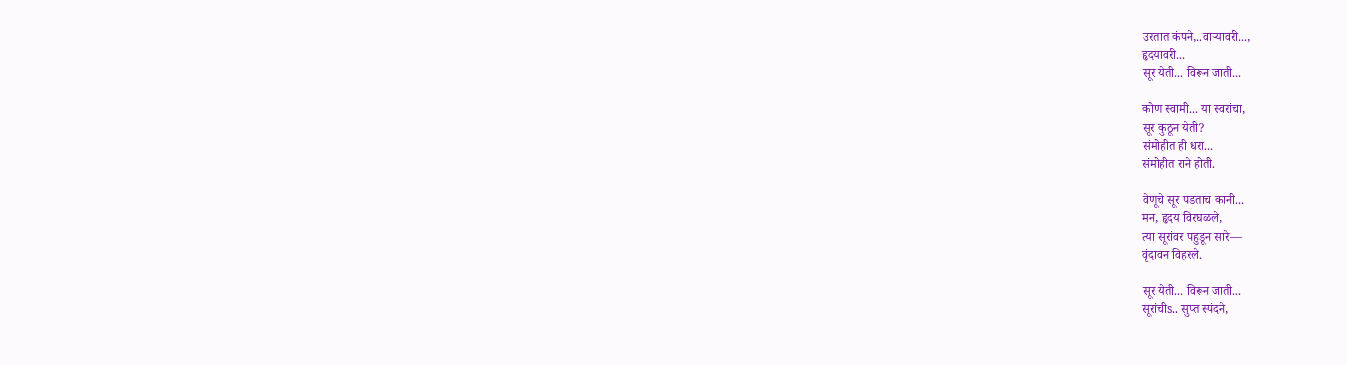उरतात कंपने,..वाऱ्यावरी...,
हृदयावरी...
सूर येती... विरून जाती...

कोण स्वामी... या स्वरांचा,
सूर कुठून येती?
संमोहीत ही धरा...
संमोहीत राने होती.

वेणूचे सूर पडताच कानी...
मन, हृदय विरघळले,
त्या सूरांवर पहुडून सारे—
वृंदावन विहरले.

सूर येती... विरून जाती...
सूरांचीs.. सुप्त स्पंदने,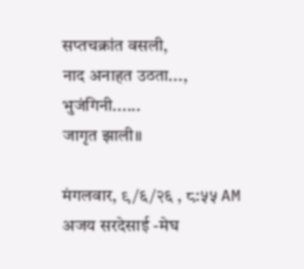सप्तचक्रांत वसली,
नाद अनाहत उठता...,
भुजंगिनी......
जागृत झाली॥

मंगलवार, ९/६/२६ , ८:५५ AM
अजय सरदेसाई -मेघ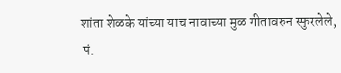शांता शेळके यांच्या याच नावाच्या मुळ गीतावरुन स्फुरलेले,
 पं.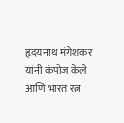हृदयनाथ मंगेशकर यांनी कंपोज केले आणि भारत रत्न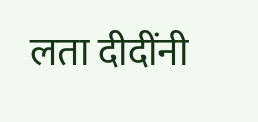लता दीदींनी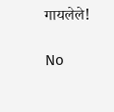गायलेले!

No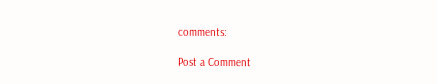comments:

Post a Comment